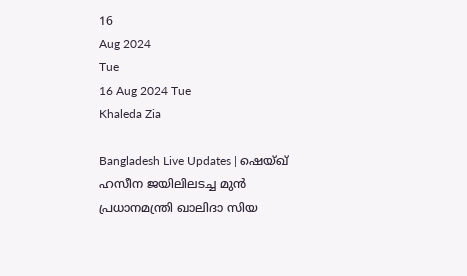16
Aug 2024
Tue
16 Aug 2024 Tue
Khaleda Zia

Bangladesh Live Updates | ഷെയ്ഖ് ഹസീന ജയിലിലടച്ച മുന്‍ പ്രധാനമന്ത്രി ഖാലിദാ സിയ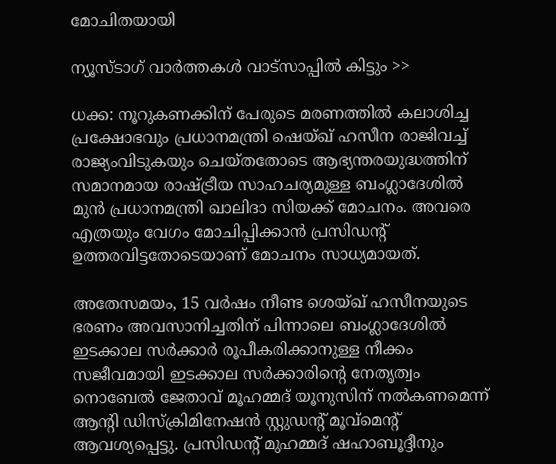മോചിതയായി

ന്യൂസ്ടാഗ് വാര്‍ത്തകള്‍ വാട്‌സാപ്പില്‍ കിട്ടും >>

ധക്ക: നൂറുകണക്കിന് പേരുടെ മരണത്തില്‍ കലാശിച്ച പ്രക്ഷോഭവും പ്രധാനമന്ത്രി ഷെയ്ഖ് ഹസീന രാജിവച്ച് രാജ്യംവിടുകയും ചെയ്തതോടെ ആഭ്യന്തരയുദ്ധത്തിന് സമാനമായ രാഷ്ട്രീയ സാഹചര്യമുള്ള ബംഗ്ലാദേശില്‍ മുന്‍ പ്രധാനമന്ത്രി ഖാലിദാ സിയക്ക് മോചനം. അവരെ എത്രയും വേഗം മോചിപ്പിക്കാന്‍ പ്രസിഡന്റ് ഉത്തരവിട്ടതോടെയാണ് മോചനം സാധ്യമായത്.

അതേസമയം, 15 വര്‍ഷം നീണ്ട ശെയ്ഖ് ഹസീനയുടെ ഭരണം അവസാനിച്ചതിന് പിന്നാലെ ബംഗ്ലാദേശില്‍ ഇടക്കാല സര്‍ക്കാര്‍ രൂപീകരിക്കാനുള്ള നീക്കം സജീവമായി ഇടക്കാല സര്‍ക്കാരിന്റെ നേതൃത്വം നൊബേല്‍ ജേതാവ് മൂഹമ്മദ് യൂനുസിന് നല്‍കണമെന്ന് ആന്റി ഡിസ്‌ക്രിമിനേഷന്‍ സ്റ്റുഡന്റ് മൂവ്‌മെന്റ് ആവശ്യപ്പെട്ടു. പ്രസിഡന്റ് മുഹമ്മദ് ഷഹാബൂദ്ദീനും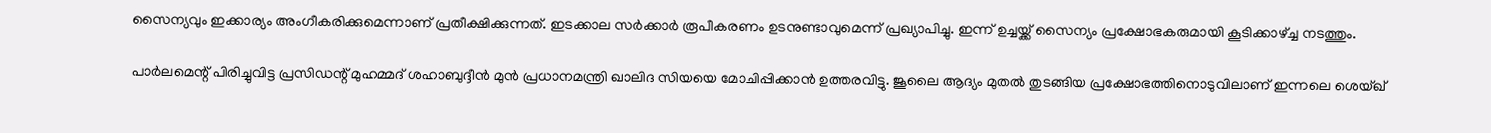സൈന്യവും ഇക്കാര്യം അംഗീകരിക്കുമെന്നാണ് പ്രതീക്ഷിക്കുന്നത്. ഇടക്കാല സര്‍ക്കാര്‍ രൂപീകരണം ഉടനുണ്ടാവുമെന്ന് പ്രഖ്യാപിച്ചു. ഇന്ന് ഉച്ചയ്ക്ക് സൈന്യം പ്രക്ഷോഭകരുമായി കൂടിക്കാഴ്ച്ച നടത്തും.

പാര്‍ലമെന്റ് പിരിച്ചുവിട്ട പ്രസിഡന്റ് മുഹമ്മദ് ശഹാബുദ്ദീന്‍ മുന്‍ പ്രധാനമന്ത്രി ഖാലിദ സിയയെ മോചിപ്പിക്കാന്‍ ഉത്തരവിട്ടു. ജൂലൈ ആദ്യം മുതല്‍ തുടങ്ങിയ പ്രക്ഷോഭത്തിനൊടുവിലാണ് ഇന്നലെ ശെയ്ഖ്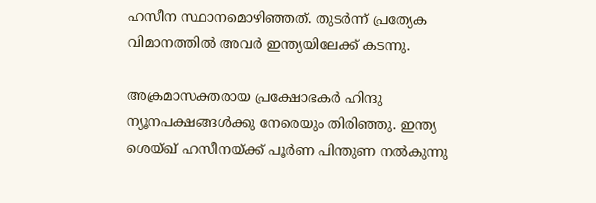ഹസീന സ്ഥാനമൊഴിഞ്ഞത്. തുടര്‍ന്ന് പ്രത്യേക വിമാനത്തില്‍ അവര്‍ ഇന്ത്യയിലേക്ക് കടന്നു.

അക്രമാസക്തരായ പ്രക്ഷോഭകര്‍ ഹിന്ദു ന്യൂനപക്ഷങ്ങള്‍ക്കു നേരെയും തിരിഞ്ഞു. ഇന്ത്യ ശെയ്ഖ് ഹസീനയ്ക്ക് പൂര്‍ണ പിന്തുണ നല്‍കുന്നു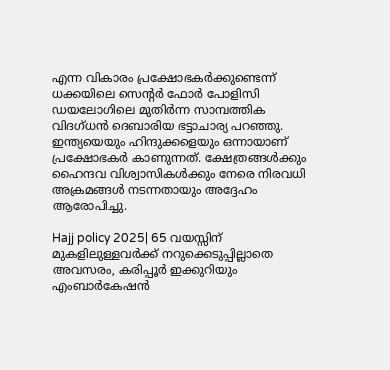എന്ന വികാരം പ്രക്ഷോഭകര്‍ക്കുണ്ടെന്ന് ധക്കയിലെ സെന്റര്‍ ഫോര്‍ പോളിസി ഡയലോഗിലെ മുതിര്‍ന്ന സാമ്പത്തിക വിദഗ്ധന്‍ ദെബാരിയ ഭട്ടാചാര്യ പറഞ്ഞു. ഇന്ത്യയെയും ഹിന്ദുക്കളെയും ഒന്നായാണ് പ്രക്ഷോഭകര്‍ കാണുന്നത്. ക്ഷേത്രങ്ങള്‍ക്കും ഹൈന്ദവ വിശ്വാസികള്‍ക്കും നേരെ നിരവധി അക്രമങ്ങള്‍ നടന്നതായും അദ്ദേഹം ആരോപിച്ചു.

Hajj policy 2025| 65 വയസ്സിന് മുകളിലുള്ളവർക്ക് നറുക്കെടുപ്പില്ലാതെ അവസരം, കരിപ്പൂർ ഇക്കുറിയും എംബാർകേഷൻ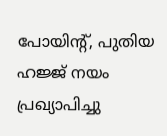പോയിൻ്റ്, പുതിയ ഹജ്ജ് നയം പ്രഖ്യാപിച്ചു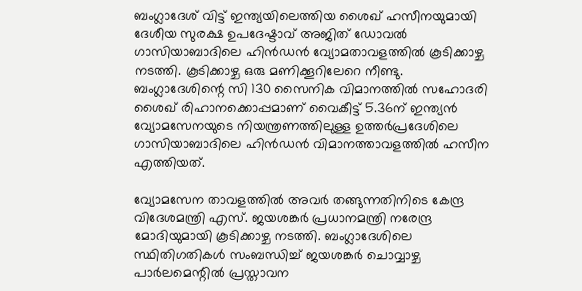ബംഗ്ലാദേശ് വിട്ട് ഇന്ത്യയിലെത്തിയ ശൈഖ് ഹസീനയുമായി ദേശീയ സുരക്ഷ ഉപദേഷ്ടാവ് അജിത് ഡോവല്‍ ഗാസിയാബാദിലെ ഹിന്‍ഡന്‍ വ്യോമതാവളത്തില്‍ കൂടിക്കാഴ്ച നടത്തി. കൂടിക്കാഴ്ച ഒരു മണിക്കൂറിലേറെ നീണ്ടു. ബംഗ്ലാദേശിന്റെ സി 130 സൈനിക വിമാനത്തില്‍ സഹോദരി ശൈഖ് രിഹാനക്കൊപ്പമാണ് വൈകീട്ട് 5.36ന് ഇന്ത്യന്‍ വ്യോമസേനയുടെ നിയന്ത്രണത്തിലുള്ള ഉത്തര്‍പ്രദേശിലെ ഗാസിയാബാദിലെ ഹിന്‍ഡന്‍ വിമാനത്താവളത്തില്‍ ഹസീന എത്തിയത്.

വ്യോമസേന താവളത്തില്‍ അവര്‍ തങ്ങുന്നതിനിടെ കേന്ദ്ര വിദേശമന്ത്രി എസ്. ജയശങ്കര്‍ പ്രധാനമന്ത്രി നരേന്ദ്ര മോദിയുമായി കൂടിക്കാഴ്ച നടത്തി. ബംഗ്ലാദേശിലെ സ്ഥിതിഗതികള്‍ സംബന്ധിച്ച് ജയശങ്കര്‍ ചൊവ്വാഴ്ച പാര്‍ലമെന്റില്‍ പ്രസ്താവന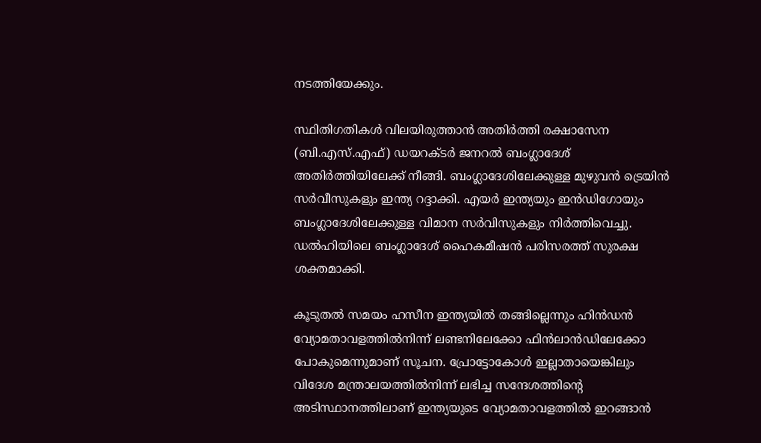നടത്തിയേക്കും.

സ്ഥിതിഗതികള്‍ വിലയിരുത്താന്‍ അതിര്‍ത്തി രക്ഷാസേന (ബി.എസ്.എഫ്) ഡയറക്ടര്‍ ജനറല്‍ ബംഗ്ലാദേശ് അതിര്‍ത്തിയിലേക്ക് നീങ്ങി. ബംഗ്ലാദേശിലേക്കുള്ള മുഴുവന്‍ ട്രെയിന്‍ സര്‍വീസുകളും ഇന്ത്യ റദ്ദാക്കി. എയര്‍ ഇന്ത്യയും ഇന്‍ഡിഗോയും ബംഗ്ലാദേശിലേക്കുള്ള വിമാന സര്‍വിസുകളും നിര്‍ത്തിവെച്ചു. ഡല്‍ഹിയിലെ ബംഗ്ലാദേശ് ഹൈകമീഷന്‍ പരിസരത്ത് സുരക്ഷ ശക്തമാക്കി.

കൂടുതല്‍ സമയം ഹസീന ഇന്ത്യയില്‍ തങ്ങില്ലെന്നും ഹിന്‍ഡന്‍ വ്യോമതാവളത്തില്‍നിന്ന് ലണ്ടനിലേക്കോ ഫിന്‍ലാന്‍ഡിലേക്കോ പോകുമെന്നുമാണ് സൂചന. പ്രോട്ടോകോള്‍ ഇല്ലാതായെങ്കിലും വിദേശ മന്ത്രാലയത്തില്‍നിന്ന് ലഭിച്ച സന്ദേശത്തിന്റെ അടിസ്ഥാനത്തിലാണ് ഇന്ത്യയുടെ വ്യോമതാവളത്തില്‍ ഇറങ്ങാന്‍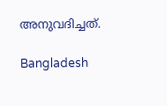അനുവദിച്ചത്.

Bangladesh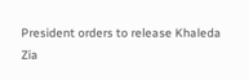President orders to release Khaleda Zia